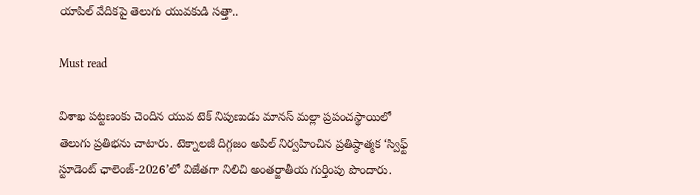యాపిల్ వేదికపై తెలుగు యువకుడి సత్తా..

Must read

విశాఖ పట్టణంకు చెందిన యువ టెక్ నిపుణుడు మానస్ మల్లా ప్రపంచస్థాయిలో తెలుగు ప్రతిభను చాటారు. టెక్నాలజీ దిగ్గజం అపిల్ నిర్వహించిన ప్రతిష్ఠాత్మక ‘స్విఫ్ట్ స్టూడెంట్ ఛాలెంజ్-2026’లో విజేతగా నిలిచి అంతర్జాతీయ గుర్తింపు పొందారు.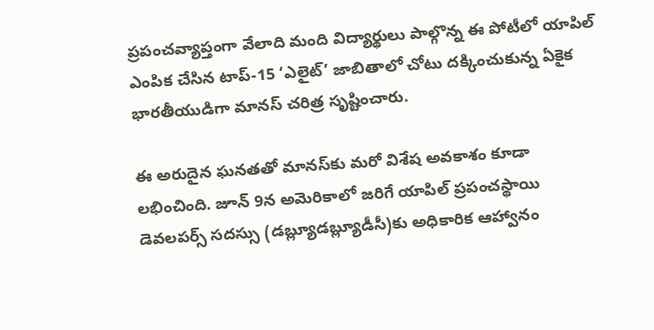ప్రపంచవ్యాప్తంగా వేలాది మంది విద్యార్థులు పాల్గొన్న ఈ పోటీలో యాపిల్ ఎంపిక చేసిన టాప్-15 ‘ఎలైట్’ జాబితాలో చోటు దక్కించుకున్న ఏకైక భారతీయుడిగా మానస్ చరిత్ర సృష్టించారు.

ఈ అరుదైన ఘనతతో మానస్‌కు మరో విశేష అవకాశం కూడా లభించింది. జూన్ 9న అమెరికాలో జరిగే యాపిల్ ప్రపంచస్థాయి డెవలపర్స్ సదస్సు (డబ్ల్యూడబ్ల్యూడీసీ)కు అధికారిక ఆహ్వానం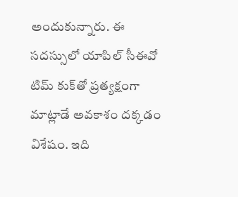అందుకున్నారు. ఈ సదస్సులో యాపిల్ సీఈవో టిమ్ కుక్‌తో ప్రత్యక్షంగా మాట్లాడే అవకాశం దక్కడం విశేషం. ఇది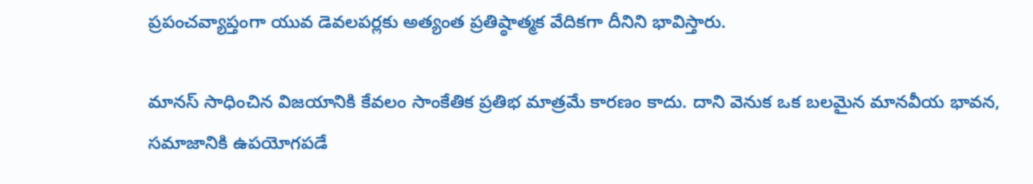ప్రపంచవ్యాప్తంగా యువ డెవలపర్లకు అత్యంత ప్రతిష్ఠాత్మక వేదికగా దీనిని భావిస్తారు.

మానస్ సాధించిన విజయానికి కేవలం సాంకేతిక ప్రతిభ మాత్రమే కారణం కాదు. దాని వెనుక ఒక బలమైన మానవీయ భావన, సమాజానికి ఉపయోగపడే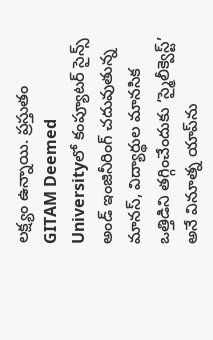లక్ష్యం ఉన్నాయి. ప్రస్తుతం GITAM Deemed Universityలో కంప్యూటర్ సైన్స్ అండ్ ఇంజినీరింగ్ చదువుతున్న మానస్, విద్యార్థుల మానసిక ఒత్తిడిని తగ్గించేందుకు ‘స్మైలీక్వెస్ట్’ అనే వినూత్న యాప్‌ను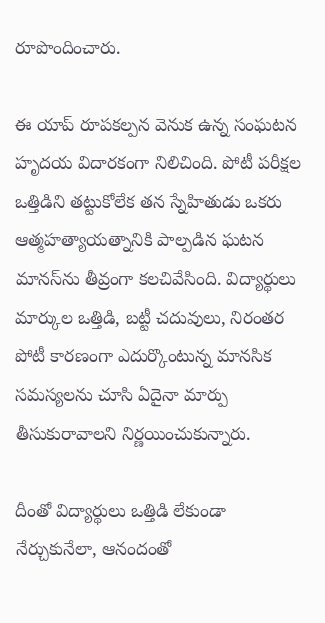రూపొందించారు.

ఈ యాప్ రూపకల్పన వెనుక ఉన్న సంఘటన హృదయ విదారకంగా నిలిచింది. పోటీ పరీక్షల ఒత్తిడిని తట్టుకోలేక తన స్నేహితుడు ఒకరు ఆత్మహత్యాయత్నానికి పాల్పడిన ఘటన మానస్‌ను తీవ్రంగా కలచివేసింది. విద్యార్థులు మార్కుల ఒత్తిడి, బట్టీ చదువులు, నిరంతర పోటీ కారణంగా ఎదుర్కొంటున్న మానసిక సమస్యలను చూసి ఏదైనా మార్పు తీసుకురావాలని నిర్ణయించుకున్నారు.

దీంతో విద్యార్థులు ఒత్తిడి లేకుండా నేర్చుకునేలా, ఆనందంతో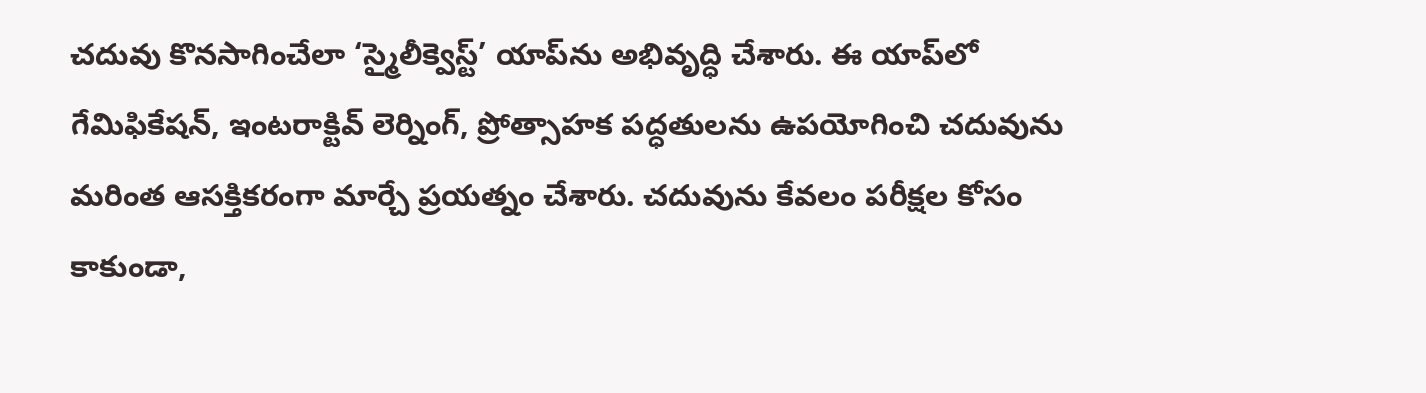చదువు కొనసాగించేలా ‘స్మైలీక్వెస్ట్’ యాప్‌ను అభివృద్ధి చేశారు. ఈ యాప్‌లో గేమిఫికేషన్, ఇంటరాక్టివ్ లెర్నింగ్, ప్రోత్సాహక పద్ధతులను ఉపయోగించి చదువును మరింత ఆసక్తికరంగా మార్చే ప్రయత్నం చేశారు. చదువును కేవలం పరీక్షల కోసం కాకుండా,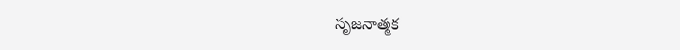సృజనాత్మక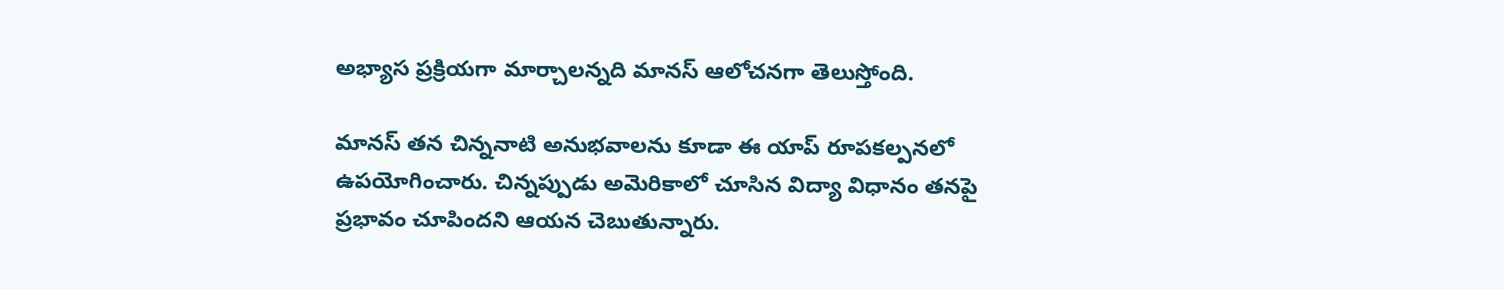అభ్యాస ప్రక్రియగా మార్చాలన్నది మానస్ ఆలోచనగా తెలుస్తోంది.

మానస్ తన చిన్ననాటి అనుభవాలను కూడా ఈ యాప్ రూపకల్పనలో ఉపయోగించారు. చిన్నప్పుడు అమెరికాలో చూసిన విద్యా విధానం తనపై ప్రభావం చూపిందని ఆయన చెబుతున్నారు.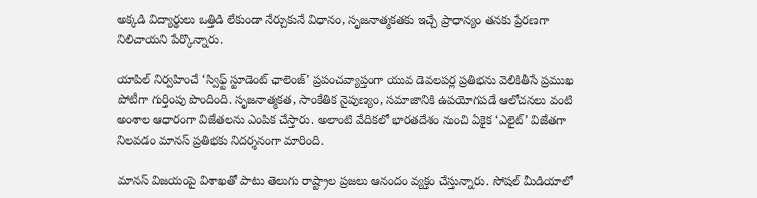అక్కడి విద్యార్థులు ఒత్తిడి లేకుండా నేర్చుకునే విధానం, సృజనాత్మకతకు ఇచ్చే ప్రాధాన్యం తనకు ప్రేరణగా నిలిచాయని పేర్కొన్నారు.

యాపిల్ నిర్వహించే ‘స్విఫ్ట్ స్టూడెంట్ ఛాలెంజ్’ ప్రపంచవ్యాప్తంగా యువ డెవలపర్ల ప్రతిభను వెలికితీసే ప్రముఖ పోటీగా గుర్తింపు పొందింది. సృజనాత్మకత, సాంకేతిక నైపుణ్యం, సమాజానికి ఉపయోగపడే ఆలోచనలు వంటి అంశాల ఆధారంగా విజేతలను ఎంపిక చేస్తారు. అలాంటి వేదికలో భారతదేశం నుంచి ఏకైక ‘ఎలైట్’ విజేతగా నిలవడం మానస్ ప్రతిభకు నిదర్శనంగా మారింది.

మానస్ విజయంపై విశాఖతో పాటు తెలుగు రాష్ట్రాల ప్రజలు ఆనందం వ్యక్తం చేస్తున్నారు. సోషల్ మీడియాలో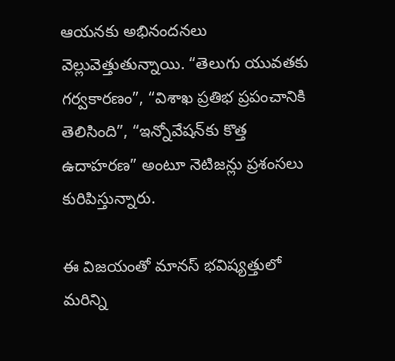ఆయనకు అభినందనలు వెల్లువెత్తుతున్నాయి. “తెలుగు యువతకు గర్వకారణం”, “విశాఖ ప్రతిభ ప్రపంచానికి తెలిసింది”, “ఇన్నోవేషన్‌కు కొత్త ఉదాహరణ” అంటూ నెటిజన్లు ప్రశంసలు కురిపిస్తున్నారు.

ఈ విజయంతో మానస్ భవిష్యత్తులో మరిన్ని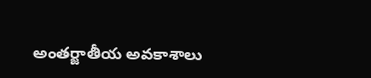అంతర్జాతీయ అవకాశాలు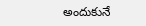అందుకునే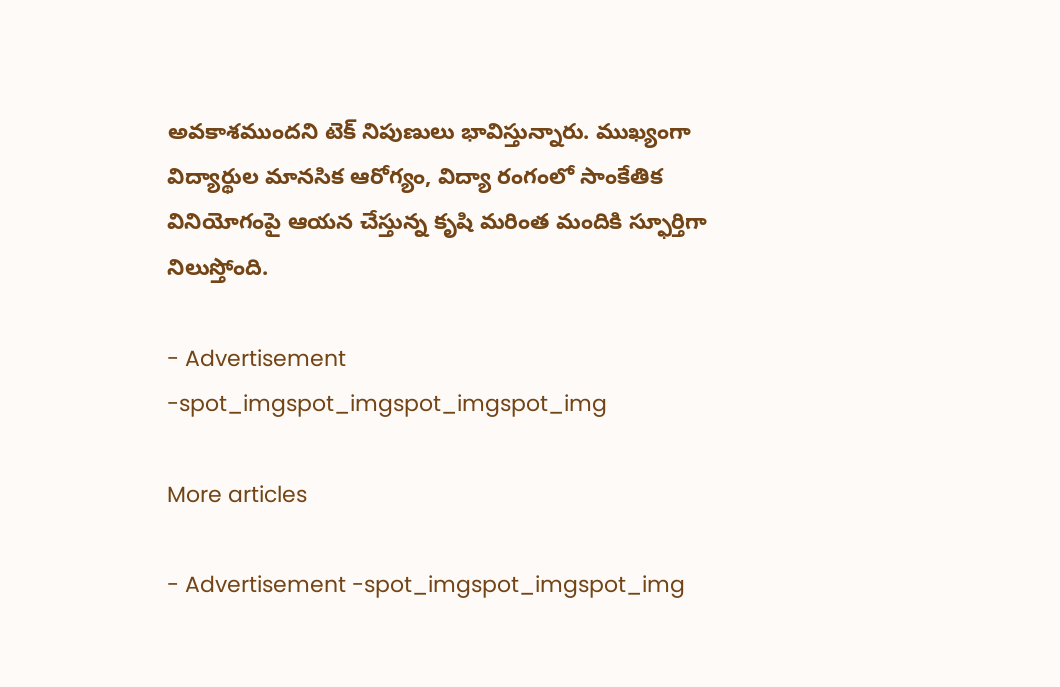అవకాశముందని టెక్ నిపుణులు భావిస్తున్నారు. ముఖ్యంగా విద్యార్థుల మానసిక ఆరోగ్యం, విద్యా రంగంలో సాంకేతిక వినియోగంపై ఆయన చేస్తున్న కృషి మరింత మందికి స్ఫూర్తిగా నిలుస్తోంది.

- Advertisement -spot_imgspot_imgspot_imgspot_img

More articles

- Advertisement -spot_imgspot_imgspot_img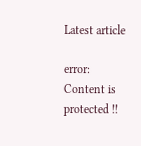Latest article

error: Content is protected !!